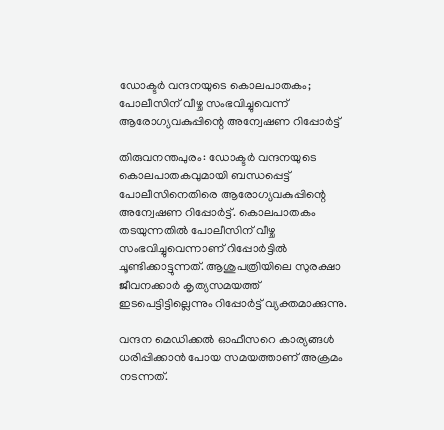ഡോക്ടർ വന്ദനയുടെ കൊലപാതകം; പോലീസിന് വീഴ്ച സംഭവിച്ചുവെന്ന് ആരോഗ്യവകുപ്പിന്റെ അന്വേഷണ റിപ്പോർട്ട്

തിരുവനന്തപുരം: ഡോക്ടർ വന്ദനയുടെ കൊലപാതകവുമായി ബന്ധപ്പെട്ട് പോലീസിനെതിരെ ആരോഗ്യവകുപ്പിന്റെ അന്വേഷണ റിപ്പോർട്ട്. കൊലപാതകം തടയുന്നതിൽ പോലീസിന് വീഴ്ച സംഭവിച്ചുവെന്നാണ് റിപ്പോർട്ടിൽ ചൂണ്ടിക്കാട്ടുന്നത്. ആശുപത്രിയിലെ സുരക്ഷാ ജീവനക്കാർ കൃത്യസമയത്ത് ഇടപെട്ടിട്ടില്ലെന്നും റിപ്പോർട്ട് വ്യക്തമാക്കുന്നു.

വന്ദന മെഡിക്കൽ ഓഫീസറെ കാര്യങ്ങൾ ധരിപ്പിക്കാൻ പോയ സമയത്താണ് അക്രമം നടന്നത്.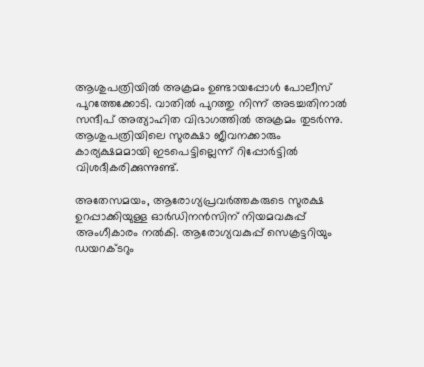ആശുപത്രിയിൽ അക്രമം ഉണ്ടായപ്പോൾ പോലീസ് പുറത്തേക്കോടി. വാതിൽ പുറത്തു നിന്ന് അടച്ചതിനാൽ സന്ദീപ് അത്യാഹിത വിഭാഗത്തിൽ അക്രമം തുടർന്നു. ആശുപത്രിയിലെ സുരക്ഷാ ജീവനക്കാരും കാര്യക്ഷമമായി ഇടപെട്ടില്ലെന്ന് റിപ്പോർട്ടിൽ വിശദീകരിക്കുന്നുണ്ട്.

അതേസമയം, ആരോഗ്യപ്രവർത്തകരുടെ സുരക്ഷ ഉറപ്പാക്കിയുള്ള ഓർഡിനൻസിന് നിയമവകുപ്പ് അംഗീകാരം നൽകി. ആരോഗ്യവകുപ്പ് സെക്രട്ടറിയും ഡയറക്ടറും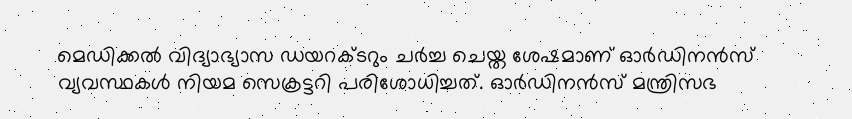മെഡിക്കൽ വിദ്യാഭ്യാസ ഡയറക്ടറും ചർച്ച ചെയ്ത ശേഷമാണ് ഓർഡിനൻസ് വ്യവസ്ഥകൾ നിയമ സെക്രട്ടറി പരിശോധിച്ചത്. ഓർഡിനൻസ് മന്ത്രിസഭ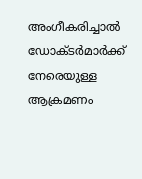അംഗീകരിച്ചാൽ ഡോക്ടർമാർക്ക് നേരെയുള്ള ആക്രമണം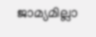ജാമ്യമില്ലാ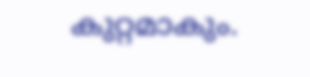കുറ്റമാകും.